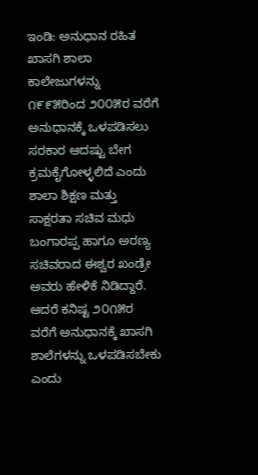ಇಂಡಿ: ಅನುಧಾನ ರಹಿತ ಖಾಸಗಿ ಶಾಲಾ ಕಾಲೇಜುಗಳನ್ನು ೧೯೯೫ರಿಂದ ೨೦೦೫ರ ವರೆಗೆ ಅನುಧಾನಕ್ಕೆ ಒಳಪಡಿಸಲು ಸರಕಾರ ಆದಷ್ಟು ಬೇಗ ಕ್ರಮಕೈಗೋಳ್ಳಲಿದೆ ಎಂದು ಶಾಲಾ ಶಿಕ್ಷಣ ಮತ್ತು ಸಾಕ್ಷರತಾ ಸಚಿವ ಮಧು ಬಂಗಾರಪ್ಪ ಹಾಗೂ ಅರಣ್ಯ ಸಚಿವರಾದ ಈಶ್ವರ ಖಂಡ್ರೇ ಅವರು ಹೇಳಿಕೆ ನಿಡಿದ್ದಾರೆ. ಆದರೆ ಕನಿಷ್ಟ ೨೦೧೫ರ ವರೆಗೆ ಅನುಧಾನಕ್ಕೆ ಖಾಸಗಿ ಶಾಲೆಗಳನ್ನು ಒಳಪಡಿಸಬೇಕು ಎಂದು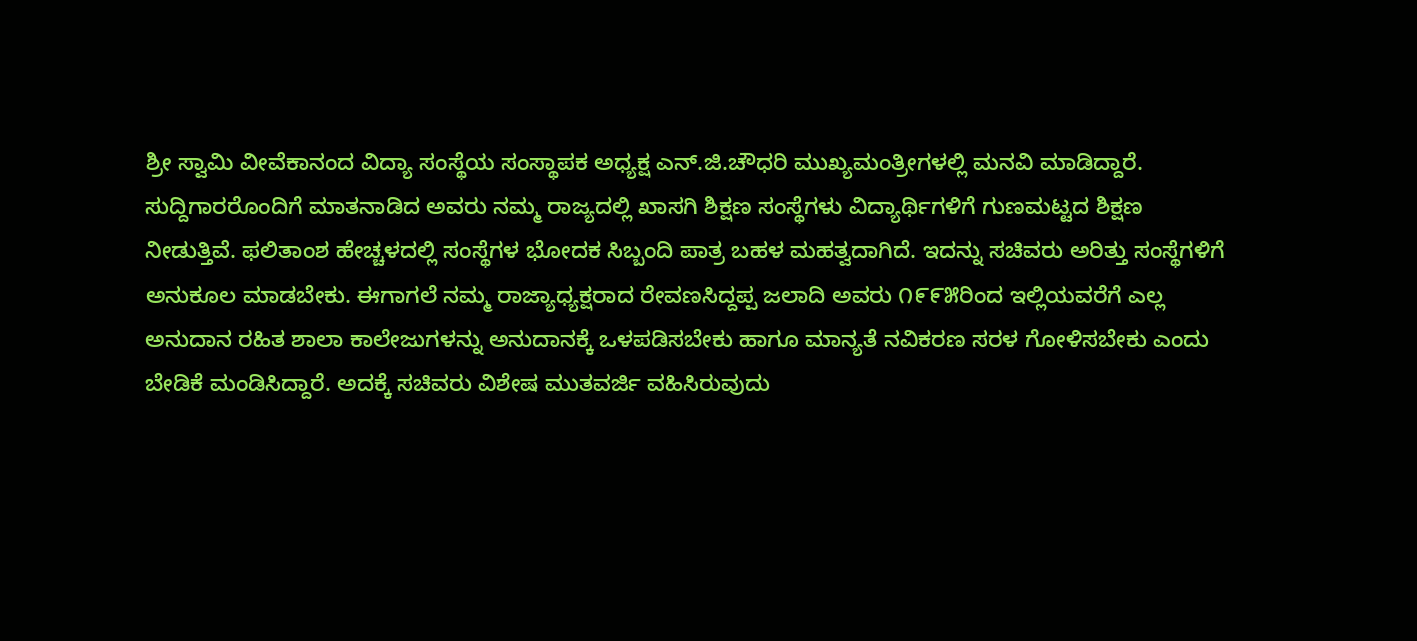ಶ್ರೀ ಸ್ವಾಮಿ ವೀವೆಕಾನಂದ ವಿದ್ಯಾ ಸಂಸ್ಥೆಯ ಸಂಸ್ಥಾಪಕ ಅಧ್ಯಕ್ಷ ಎನ್.ಜಿ.ಚೌಧರಿ ಮುಖ್ಯಮಂತ್ರೀಗಳಲ್ಲಿ ಮನವಿ ಮಾಡಿದ್ದಾರೆ.
ಸುದ್ದಿಗಾರರೊಂದಿಗೆ ಮಾತನಾಡಿದ ಅವರು ನಮ್ಮ ರಾಜ್ಯದಲ್ಲಿ ಖಾಸಗಿ ಶಿಕ್ಷಣ ಸಂಸ್ಥೆಗಳು ವಿದ್ಯಾರ್ಥಿಗಳಿಗೆ ಗುಣಮಟ್ಟದ ಶಿಕ್ಷಣ ನೀಡುತ್ತಿವೆ. ಫಲಿತಾಂಶ ಹೇಚ್ಚಳದಲ್ಲಿ ಸಂಸ್ಥೆಗಳ ಭೋದಕ ಸಿಬ್ಬಂದಿ ಪಾತ್ರ ಬಹಳ ಮಹತ್ವದಾಗಿದೆ. ಇದನ್ನು ಸಚಿವರು ಅರಿತ್ತು ಸಂಸ್ಥೆಗಳಿಗೆ ಅನುಕೂಲ ಮಾಡಬೇಕು. ಈಗಾಗಲೆ ನಮ್ಮ ರಾಜ್ಯಾಧ್ಯಕ್ಷರಾದ ರೇವಣಸಿದ್ದಪ್ಪ ಜಲಾದಿ ಅವರು ೧೯೯೫ರಿಂದ ಇಲ್ಲಿಯವರೆಗೆ ಎಲ್ಲ ಅನುದಾನ ರಹಿತ ಶಾಲಾ ಕಾಲೇಜುಗಳನ್ನು ಅನುದಾನಕ್ಕೆ ಒಳಪಡಿಸಬೇಕು ಹಾಗೂ ಮಾನ್ಯತೆ ನವಿಕರಣ ಸರಳ ಗೋಳಿಸಬೇಕು ಎಂದು ಬೇಡಿಕೆ ಮಂಡಿಸಿದ್ದಾರೆ. ಅದಕ್ಕೆ ಸಚಿವರು ವಿಶೇಷ ಮುತವರ್ಜಿ ವಹಿಸಿರುವುದು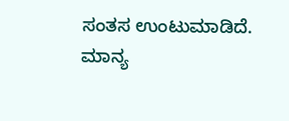ಸಂತಸ ಉಂಟುಮಾಡಿದೆ. ಮಾನ್ಯ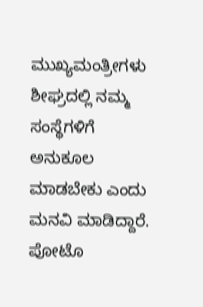ಮುಖ್ಯಮಂತ್ರೀಗಳು ಶೀಘ್ರದಲ್ಲಿ ನಮ್ಮ ಸಂಸ್ಥೆಗಳಿಗೆ ಅನುಕೂಲ ಮಾಡಬೇಕು ಎಂದು ಮನವಿ ಮಾಡಿದ್ದಾರೆ.
ಪೋಟೊ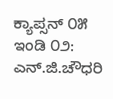ಕ್ಯಾಪ್ಸನ್ ೦೫ ಇಂಡಿ ೦೨: ಎನ್.ಜಿ.ಚೌಧರಿ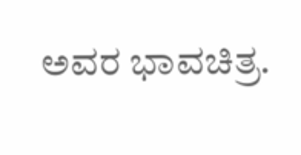ಅವರ ಭಾವಚಿತ್ರ.